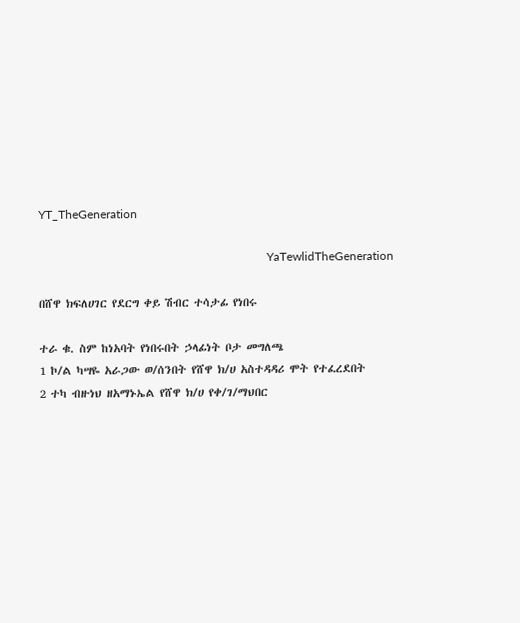YT_TheGeneration

                                                                            YaTewlidTheGeneration

በሸዋ ክፍለሀገር የደርግ ቀይ ሽብር ተሳታፊ የነበሩ

ተራ ቁ. ስም ከነአባት የነበሩበት ኃላፊነት ቦታ መግለጫ
1 ኮ/ል ካሣዬ አራጋው ወ/ሰንበት የሸዋ ክ/ሀ አስተዳዳሪ ሞት የተፈረደበት
2 ተካ ብዙነህ ዘአማኑኤል የሸዋ ክ/ሀ የቀ/ገ/ማህበር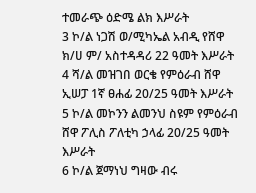ተመራጭ ዕድሜ ልክ እሥራት
3 ኮ/ል ነጋሽ ወ/ሚካኤል አብዲ የሸዋ ክ/ሀ ም/ አስተዳዳሪ 22 ዓመት እሥራት
4 ሻ/ል መዝገበ ወርቄ የምዕራብ ሸዋ ኢሠፓ 1ኛ ፀሐፊ 20/25 ዓመት እሥራት
5 ኮ/ል መኮንን ልመንህ ስዩም የምዕራብ ሸዋ ፖሊስ ፖለቲካ ኃላፊ 20/25 ዓመት እሥራት
6 ኮ/ል ጀማነህ ግዛው ብሩ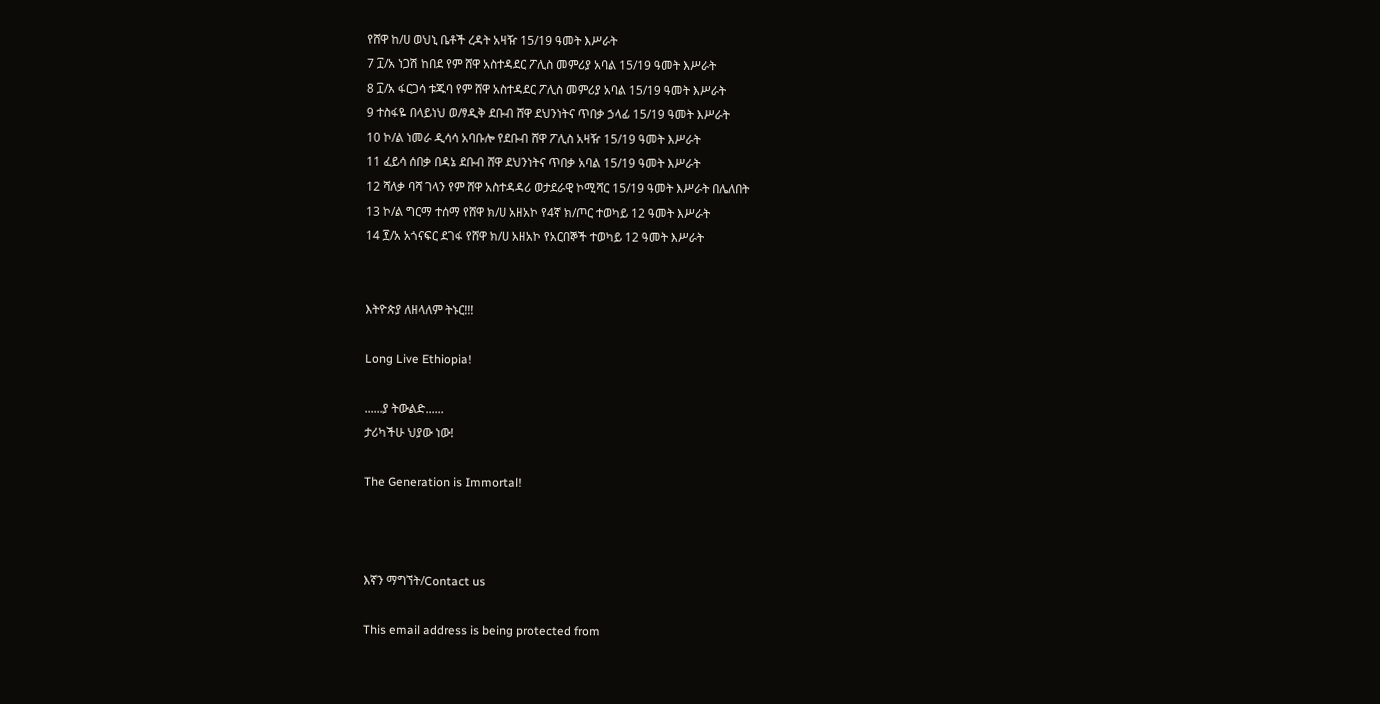የሸዋ ከ/ሀ ወህኒ ቤቶች ረዳት አዛዥ 15/19 ዓመት እሥራት
7 ፲/አ ነጋሽ ከበደ የም ሸዋ አስተዳደር ፖሊስ መምሪያ አባል 15/19 ዓመት እሥራት
8 ፲/አ ፋርጋሳ ቱጁባ የም ሸዋ አስተዳደር ፖሊስ መምሪያ አባል 15/19 ዓመት እሥራት
9 ተስፋዬ በላይነህ ወ/ፃዲቅ ደቡብ ሸዋ ደህንነትና ጥበቃ ኃላፊ 15/19 ዓመት እሥራት
10 ኮ/ል ነመራ ዲሳሳ አባቡሎ የደቡብ ሸዋ ፖሊስ አዛዥ 15/19 ዓመት እሥራት
11 ፈይሳ ሰበቃ በዳኔ ደቡብ ሸዋ ደህንነትና ጥበቃ አባል 15/19 ዓመት እሥራት
12 ሻለቃ ባሻ ገላን የም ሸዋ አስተዳዳሪ ወታደራዊ ኮሚሻር 15/19 ዓመት እሥራት በሌለበት
13 ኮ/ል ግርማ ተሰማ የሸዋ ክ/ሀ አዘአኮ የ4ኛ ክ/ጦር ተወካይ 12 ዓመት እሥራት
14 ፻/አ አጎናፍር ደገፋ የሸዋ ክ/ሀ አዘአኮ የአርበኞች ተወካይ 12 ዓመት እሥራት


እትዮጵያ ለዘላለም ትኑር!!!

Long Live Ethiopia!

......ያ ትውልድ......
ታሪካችሁ ህያው ነው!

The Generation is Immortal!



እኛን ማግኘት/Contact us

This email address is being protected from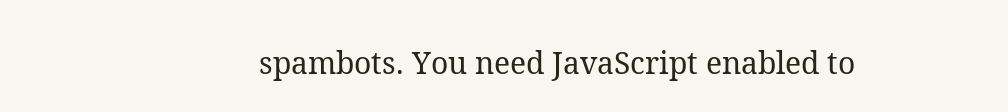spambots. You need JavaScript enabled to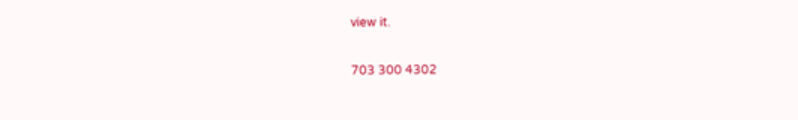view it.

703 300 4302